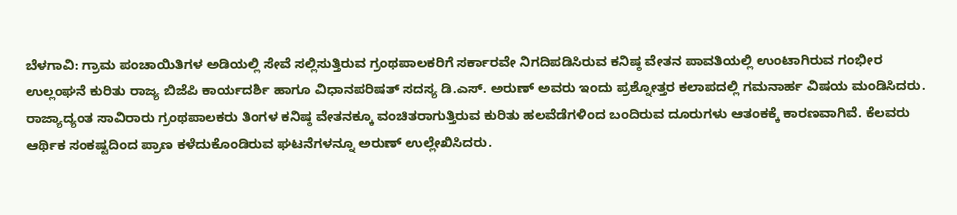ಬೆಳಗಾವಿ: ಗ್ರಾಮ ಪಂಚಾಯಿತಿಗಳ ಅಡಿಯಲ್ಲಿ ಸೇವೆ ಸಲ್ಲಿಸುತ್ತಿರುವ ಗ್ರಂಥಪಾಲಕರಿಗೆ ಸರ್ಕಾರವೇ ನಿಗದಿಪಡಿಸಿರುವ ಕನಿಷ್ಠ ವೇತನ ಪಾವತಿಯಲ್ಲಿ ಉಂಟಾಗಿರುವ ಗಂಭೀರ ಉಲ್ಲಂಘನೆ ಕುರಿತು ರಾಜ್ಯ ಬಿಜೆಪಿ ಕಾರ್ಯದರ್ಶಿ ಹಾಗೂ ವಿಧಾನಪರಿಷತ್ ಸದಸ್ಯ ಡಿ.ಎಸ್. ಅರುಣ್ ಅವರು ಇಂದು ಪ್ರಶ್ನೋತ್ತರ ಕಲಾಪದಲ್ಲಿ ಗಮನಾರ್ಹ ವಿಷಯ ಮಂಡಿಸಿದರು.
ರಾಜ್ಯಾದ್ಯಂತ ಸಾವಿರಾರು ಗ್ರಂಥಪಾಲಕರು ತಿಂಗಳ ಕನಿಷ್ಠ ವೇತನಕ್ಕೂ ವಂಚಿತರಾಗುತ್ತಿರುವ ಕುರಿತು ಹಲವೆಡೆಗಳಿಂದ ಬಂದಿರುವ ದೂರುಗಳು ಆತಂಕಕ್ಕೆ ಕಾರಣವಾಗಿವೆ. ಕೆಲವರು ಆರ್ಥಿಕ ಸಂಕಷ್ಟದಿಂದ ಪ್ರಾಣ ಕಳೆದುಕೊಂಡಿರುವ ಘಟನೆಗಳನ್ನೂ ಅರುಣ್ ಉಲ್ಲೇಖಿಸಿದರು.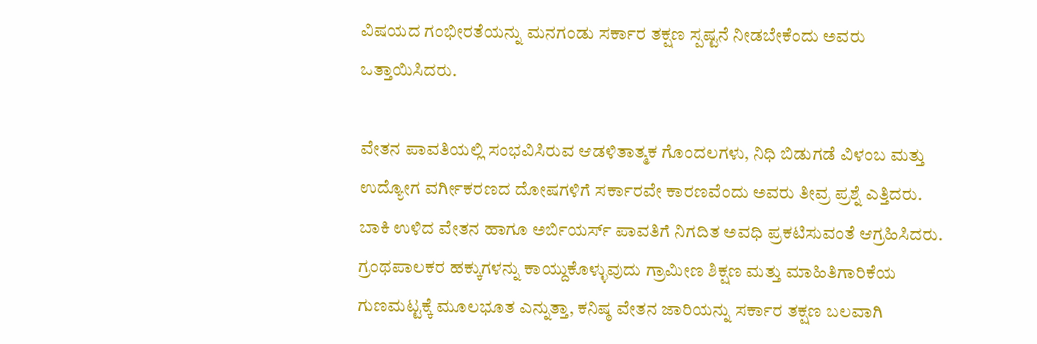ವಿಷಯದ ಗಂಭೀರತೆಯನ್ನು ಮನಗಂಡು ಸರ್ಕಾರ ತಕ್ಷಣ ಸ್ಪಷ್ಟನೆ ನೀಡಬೇಕೆಂದು ಅವರು ಒತ್ತಾಯಿಸಿದರು.

ವೇತನ ಪಾವತಿಯಲ್ಲಿ ಸಂಭವಿಸಿರುವ ಆಡಳಿತಾತ್ಮಕ ಗೊಂದಲಗಳು, ನಿಧಿ ಬಿಡುಗಡೆ ವಿಳಂಬ ಮತ್ತು ಉದ್ಯೋಗ ವರ್ಗೀಕರಣದ ದೋಷಗಳಿಗೆ ಸರ್ಕಾರವೇ ಕಾರಣವೆಂದು ಅವರು ತೀವ್ರ ಪ್ರಶ್ನೆ ಎತ್ತಿದರು. ಬಾಕಿ ಉಳಿದ ವೇತನ ಹಾಗೂ ಅರ್ಬಿಯರ್ಸ್ ಪಾವತಿಗೆ ನಿಗದಿತ ಅವಧಿ ಪ್ರಕಟಿಸುವಂತೆ ಆಗ್ರಹಿಸಿದರು.
ಗ್ರಂಥಪಾಲಕರ ಹಕ್ಕುಗಳನ್ನು ಕಾಯ್ದುಕೊಳ್ಳುವುದು ಗ್ರಾಮೀಣ ಶಿಕ್ಷಣ ಮತ್ತು ಮಾಹಿತಿಗಾರಿಕೆಯ ಗುಣಮಟ್ಟಕ್ಕೆ ಮೂಲಭೂತ ಎನ್ನುತ್ತಾ, ಕನಿಷ್ಠ ವೇತನ ಜಾರಿಯನ್ನು ಸರ್ಕಾರ ತಕ್ಷಣ ಬಲವಾಗಿ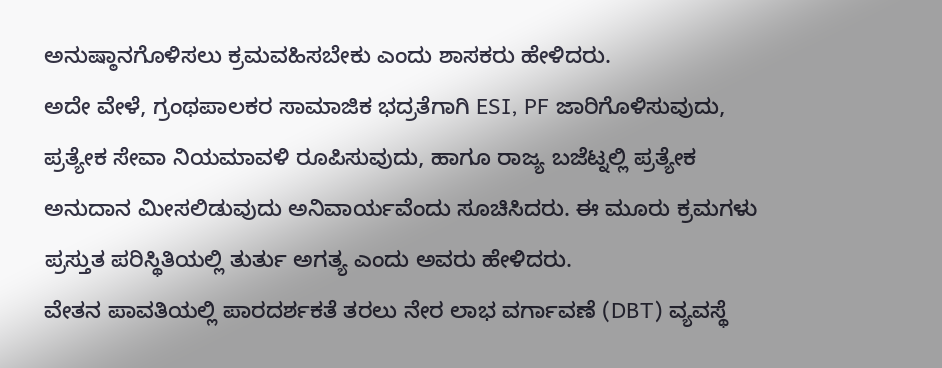ಅನುಷ್ಠಾನಗೊಳಿಸಲು ಕ್ರಮವಹಿಸಬೇಕು ಎಂದು ಶಾಸಕರು ಹೇಳಿದರು.
ಅದೇ ವೇಳೆ, ಗ್ರಂಥಪಾಲಕರ ಸಾಮಾಜಿಕ ಭದ್ರತೆಗಾಗಿ ESI, PF ಜಾರಿಗೊಳಿಸುವುದು, ಪ್ರತ್ಯೇಕ ಸೇವಾ ನಿಯಮಾವಳಿ ರೂಪಿಸುವುದು, ಹಾಗೂ ರಾಜ್ಯ ಬಜೆಟ್ನಲ್ಲಿ ಪ್ರತ್ಯೇಕ ಅನುದಾನ ಮೀಸಲಿಡುವುದು ಅನಿವಾರ್ಯವೆಂದು ಸೂಚಿಸಿದರು. ಈ ಮೂರು ಕ್ರಮಗಳು ಪ್ರಸ್ತುತ ಪರಿಸ್ಥಿತಿಯಲ್ಲಿ ತುರ್ತು ಅಗತ್ಯ ಎಂದು ಅವರು ಹೇಳಿದರು.
ವೇತನ ಪಾವತಿಯಲ್ಲಿ ಪಾರದರ್ಶಕತೆ ತರಲು ನೇರ ಲಾಭ ವರ್ಗಾವಣೆ (DBT) ವ್ಯವಸ್ಥೆ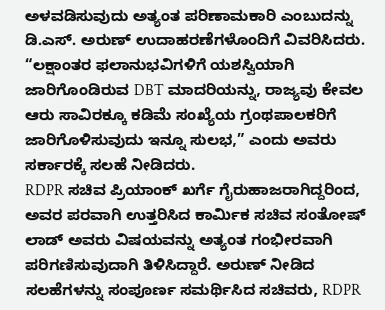ಅಳವಡಿಸುವುದು ಅತ್ಯಂತ ಪರಿಣಾಮಕಾರಿ ಎಂಬುದನ್ನು ಡಿ.ಎಸ್. ಅರುಣ್ ಉದಾಹರಣೆಗಳೊಂದಿಗೆ ವಿವರಿಸಿದರು. “ಲಕ್ಷಾಂತರ ಫಲಾನುಭವಿಗಳಿಗೆ ಯಶಸ್ವಿಯಾಗಿ ಜಾರಿಗೊಂಡಿರುವ DBT ಮಾದರಿಯನ್ನು, ರಾಜ್ಯವು ಕೇವಲ ಆರು ಸಾವಿರಕ್ಕೂ ಕಡಿಮೆ ಸಂಖ್ಯೆಯ ಗ್ರಂಥಪಾಲಕರಿಗೆ ಜಾರಿಗೊಳಿಸುವುದು ಇನ್ನೂ ಸುಲಭ,” ಎಂದು ಅವರು ಸರ್ಕಾರಕ್ಕೆ ಸಲಹೆ ನೀಡಿದರು.
RDPR ಸಚಿವ ಪ್ರಿಯಾಂಕ್ ಖರ್ಗೆ ಗೈರುಹಾಜರಾಗಿದ್ದರಿಂದ, ಅವರ ಪರವಾಗಿ ಉತ್ತರಿಸಿದ ಕಾರ್ಮಿಕ ಸಚಿವ ಸಂತೋಷ್ ಲಾಡ್ ಅವರು ವಿಷಯವನ್ನು ಅತ್ಯಂತ ಗಂಭೀರವಾಗಿ ಪರಿಗಣಿಸುವುದಾಗಿ ತಿಳಿಸಿದ್ದಾರೆ. ಅರುಣ್ ನೀಡಿದ ಸಲಹೆಗಳನ್ನು ಸಂಪೂರ್ಣ ಸಮರ್ಥಿಸಿದ ಸಚಿವರು, RDPR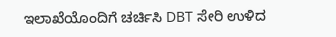ಇಲಾಖೆಯೊಂದಿಗೆ ಚರ್ಚಿಸಿ DBT ಸೇರಿ ಉಳಿದ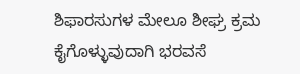ಶಿಫಾರಸುಗಳ ಮೇಲೂ ಶೀಘ್ರ ಕ್ರಮ ಕೈಗೊಳ್ಳುವುದಾಗಿ ಭರವಸೆ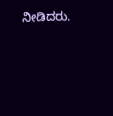ನೀಡಿದರು.